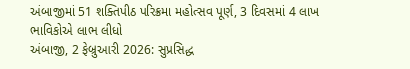અંબાજીમાં 51 શક્તિપીઠ પરિક્રમા મહોત્સવ પૂર્ણ, 3 દિવસમાં 4 લાખ ભાવિકોએ લાભ લીધો
અંબાજી, 2 ફેબ્રુઆરી 2026: સુપ્રસિદ્ધ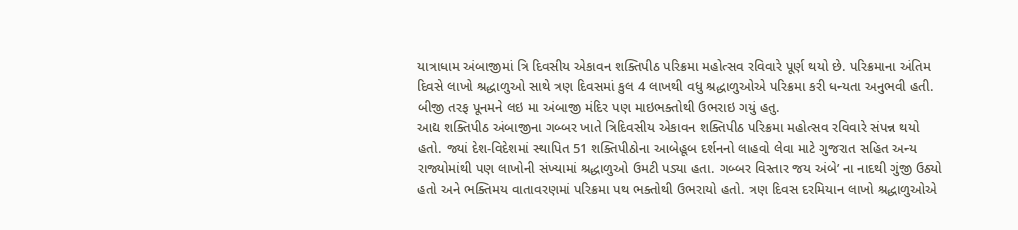યાત્રાધામ અંબાજીમાં ત્રિ દિવસીય એકાવન શક્તિપીઠ પરિક્રમા મહોત્સવ રવિવારે પૂર્ણ થયો છે. પરિક્રમાના અંતિમ દિવસે લાખો શ્રદ્ધાળુઓ સાથે ત્રણ દિવસમાં કુલ 4 લાખથી વધુ શ્રદ્ધાળુઓએ પરિક્રમા કરી ધન્યતા અનુભવી હતી. બીજી તરફ પૂનમને લઇ મા અંબાજી મંદિર પણ માઇભક્તોથી ઉભરાઇ ગયું હતુ.
આદ્ય શક્તિપીઠ અંબાજીના ગબ્બર ખાતે ત્રિદિવસીય એકાવન શક્તિપીઠ પરિક્રમા મહોત્સવ રવિવારે સંપન્ન થયો હતો. જ્યાં દેશ-વિદેશમાં સ્થાપિત 51 શક્તિપીઠોના આબેહૂબ દર્શનનો લાહવો લેવા માટે ગુજરાત સહિત અન્ય રાજ્યોમાંથી પણ લાખોની સંખ્યામાં શ્રદ્ધાળુઓ ઉમટી પડ્યા હતા. ગબ્બર વિસ્તાર જય અંબે’ ના નાદથી ગુંજી ઉઠ્યો હતો અને ભક્તિમય વાતાવરણમાં પરિક્રમા પથ ભક્તોથી ઉભરાયો હતો. ત્રણ દિવસ દરમિયાન લાખો શ્રદ્ધાળુઓએ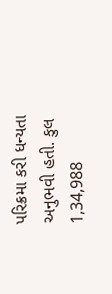પરિક્રમા કરી ધન્યતા અનુભવી હતી. કુલ 1,34,988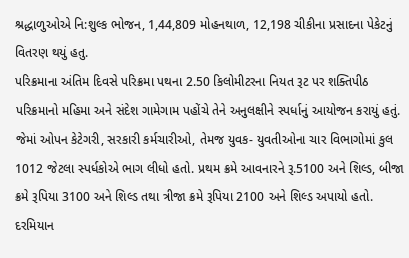શ્રદ્ધાળુઓએ નિ:શુલ્ક ભોજન, 1,44,809 મોહનથાળ, 12,198 ચીકીના પ્રસાદના પેકેટનું વિતરણ થયું હતુ.
પરિક્રમાના અંતિમ દિવસે પરિક્રમા પથના 2.50 કિલોમીટરના નિયત રૂટ પર શક્તિપીઠ પરિક્રમાનો મહિમા અને સંદેશ ગામેગામ પહોંચે તેને અનુલક્ષીને સ્પર્ધાનું આયોજન કરાયું હતું. જેમાં ઓપન કેટેગરી, સરકારી કર્મચારીઓ, તેમજ યુવક- યુવતીઓના ચાર વિભાગોમાં કુલ 1012 જેટલા સ્પર્ધકોએ ભાગ લીધો હતો. પ્રથમ ક્રમે આવનારને રૂ.5100 અને શિલ્ડ, બીજા ક્રમે રૂપિયા 3100 અને શિલ્ડ તથા ત્રીજા ક્રમે રૂપિયા 2100 અને શિલ્ડ અપાયો હતો. દરમિયાન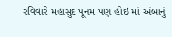રવિવારે મહાસુદ પૂનમ પણ હોઇ માં અંબાનું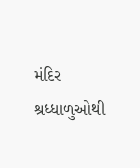મંદિર શ્રધ્ધાળુઓથી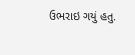ઉભરાઇ ગયું હતુ.